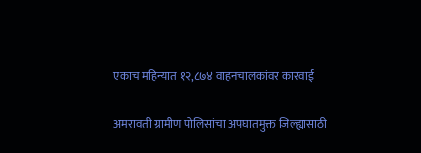एकाच महिन्यात १२,८७४ वाहनचालकांवर कारवाई

अमरावती ग्रामीण पोलिसांचा अपघातमुक्त जिल्ह्यासाठी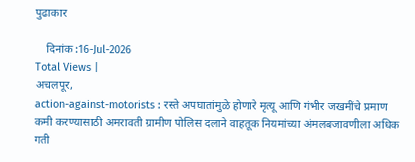पुढाकार

    दिनांक :16-Jul-2026
Total Views |
अचलपूर,
action-against-motorists : रस्ते अपघातांमुळे होणारे मृत्यू आणि गंभीर जखमींचे प्रमाण कमी करण्यासाठी अमरावती ग्रामीण पोलिस दलाने वाहतूक नियमांच्या अंमलबजावणीला अधिक गती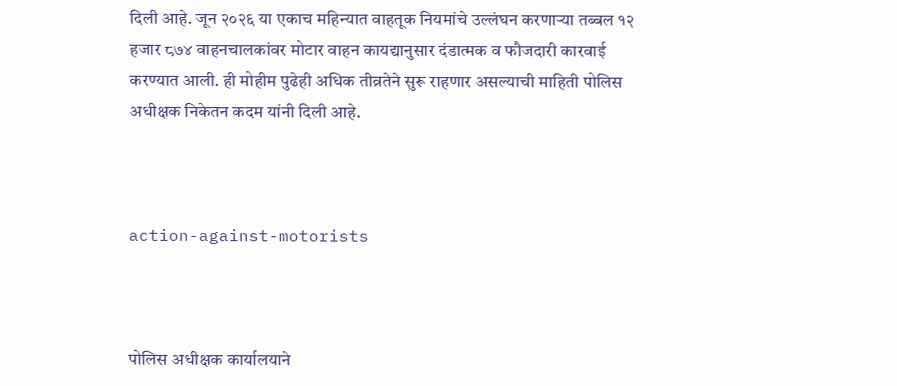दिली आहे. जून २०२६ या एकाच महिन्यात वाहतूक नियमांचे उल्लंघन करणाऱ्या तब्बल १२ हजार ८७४ वाहनचालकांवर मोटार वाहन कायद्यानुसार दंडात्मक व फौजदारी कारवाई करण्यात आली. ही मोहीम पुढेही अधिक तीव्रतेने सुरू राहणार असल्याची माहिती पोलिस अधीक्षक निकेतन कदम यांनी दिली आहे.



action-against-motorists



पोलिस अधीक्षक कार्यालयाने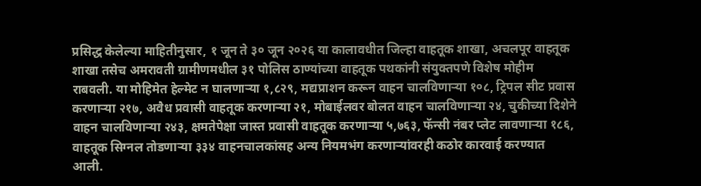प्रसिद्ध केलेल्या माहितीनुसार, १ जून ते ३० जून २०२६ या कालावधीत जिल्हा वाहतूक शाखा, अचलपूर वाहतूक शाखा तसेच अमरावती ग्रामीणमधील ३१ पोलिस ठाण्यांच्या वाहतूक पथकांनी संयुक्तपणे विशेष मोहीम राबवली. या मोहिमेत हेल्मेट न घालणाऱ्या १,८२९, मद्यप्राशन करून वाहन चालविणाऱ्या १०८, ट्रिपल सीट प्रवास करणाऱ्या २१७, अवैध प्रवासी वाहतूक करणाऱ्या २१, मोबाईलवर बोलत वाहन चालविणाऱ्या २४, चुकीच्या दिशेने वाहन चालविणाऱ्या २४३, क्षमतेपेक्षा जास्त प्रवासी वाहतूक करणाऱ्या ५,७६३, फॅन्सी नंबर प्लेट लावणाऱ्या १८६, वाहतूक सिग्नल तोडणाऱ्या ३३४ वाहनचालकांसह अन्य नियमभंग करणाऱ्यांवरही कठोर कारवाई करण्यात आली.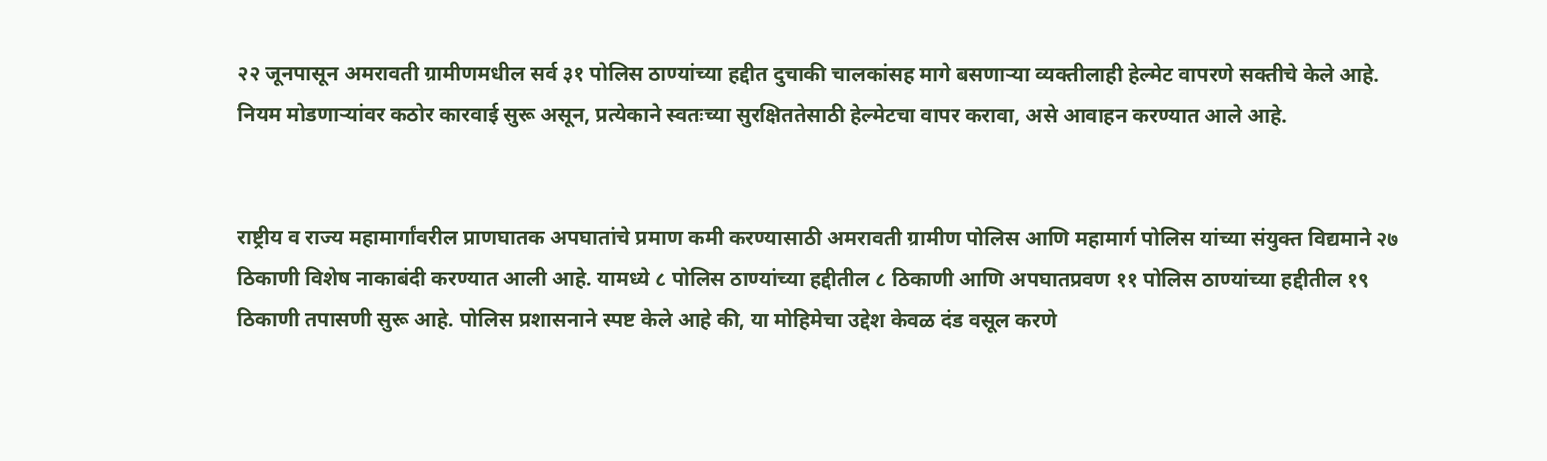२२ जूनपासून अमरावती ग्रामीणमधील सर्व ३१ पोलिस ठाण्यांच्या हद्दीत दुचाकी चालकांसह मागे बसणाऱ्या व्यक्तीलाही हेल्मेट वापरणे सक्तीचे केले आहे. नियम मोडणाऱ्यांवर कठोर कारवाई सुरू असून, प्रत्येकाने स्वतःच्या सुरक्षिततेसाठी हेल्मेटचा वापर करावा, असे आवाहन करण्यात आले आहे.


राष्ट्रीय व राज्य महामार्गांवरील प्राणघातक अपघातांचे प्रमाण कमी करण्यासाठी अमरावती ग्रामीण पोलिस आणि महामार्ग पोलिस यांच्या संयुक्त विद्यमाने २७ ठिकाणी विशेष नाकाबंदी करण्यात आली आहे. यामध्ये ८ पोलिस ठाण्यांच्या हद्दीतील ८ ठिकाणी आणि अपघातप्रवण ११ पोलिस ठाण्यांच्या हद्दीतील १९ ठिकाणी तपासणी सुरू आहे. पोलिस प्रशासनाने स्पष्ट केले आहे की, या मोहिमेचा उद्देश केवळ दंड वसूल करणे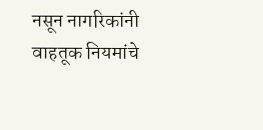नसून नागरिकांनी वाहतूक नियमांचे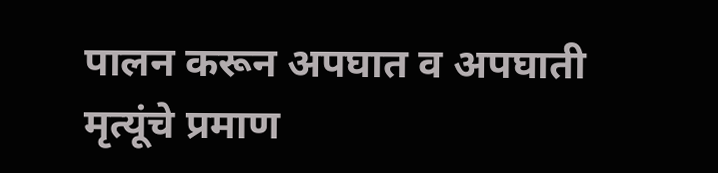पालन करून अपघात व अपघाती मृत्यूंचे प्रमाण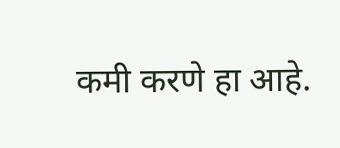कमी करणे हा आहे.